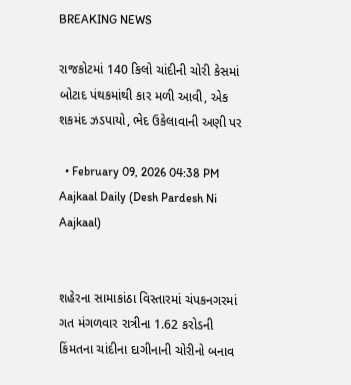BREAKING NEWS

રાજકોટમાં 140 કિલો ચાંદીની ચોરી કેસમાં બોટાદ પંથકમાંથી કાર મળી આવી, એક શકમંદ ઝડપાયો, ભેદ ઉકેલાવાની અણી પર

  • February 09, 2026 04:38 PM
Aajkaal Daily (Desh Pardesh Ni Aajkaal)


શહેરના સામાકાંઠા વિસ્તારમાં ચંપકનગરમાં ગત મંગળવાર રાત્રીના 1.62 કરોડની કિંમતના ચાંદીના દાગીનાની ચોરીનો બનાવ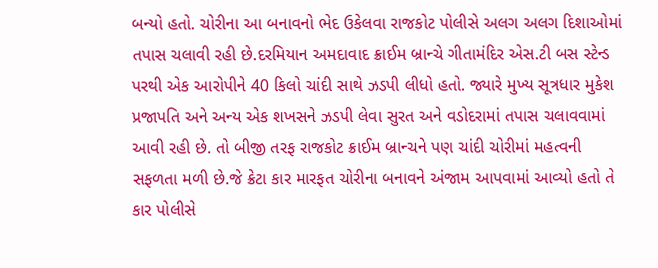બન્યો હતો. ચોરીના આ બનાવનો ભેદ ઉકેલવા રાજકોટ પોલીસે અલગ અલગ દિશાઓમાં તપાસ ચલાવી રહી છે.દરમિયાન અમદાવાદ ક્રાઈમ બ્રાન્ચે ગીતામંદિર એસ.ટી બસ સ્ટેન્ડ પરથી એક આરોપીને 40 કિલો ચાંદી સાથે ઝડપી લીધો હતો. જ્યારે મુખ્ય સૂત્રધાર મુકેશ પ્રજાપતિ અને અન્ય એક શખસને ઝડપી લેવા સુરત અને વડોદરામાં તપાસ ચલાવવામાં આવી રહી છે. તો બીજી તરફ રાજકોટ ક્રાઈમ બ્રાન્ચને પણ ચાંદી ચોરીમાં મહત્વની સફળતા મળી છે.જે ક્રેટા કાર મારફત ચોરીના બનાવને અંજામ આપવામાં આવ્યો હતો તે કાર પોલીસે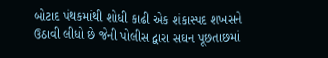બોટાદ પંથકમાંથી શોધી કાઢી એક શંકાસ્પદ શખસને ઉઠાવી લીધો છે જેની પોલીસ દ્વારા સઘન પૂછતાછમાં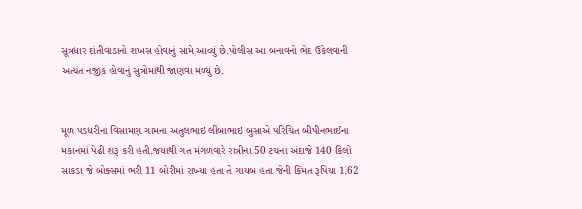સૂત્રધાર દાંતીવાડાનો શખસ હોવાનું સામે આવ્યું છે.પોલીસ આ બનાવનો ભેદ ઉકેલવાની અત્યંત નજીક હોવાનું સુત્રોમાંથી જાણવા મળ્યું છે.


મૂળ પડધરીના વિસામણ ગામના અતુલભાઇ લીંબાભાઇ બુસાએ પરિચિત બીપીનભાઈના મકાનમાં પેઢી શરૂ કરી હતી.જયાથી ગત મંગળવારે રાત્રીના 50 ટચના અંદાજે 140 કિલો સાકડા જે બોક્સમાં ભરી 11 બોરીમાં રાખ્યા હતા તે ગાયબ હતા જેની કિંમત રૂપિયા 1.62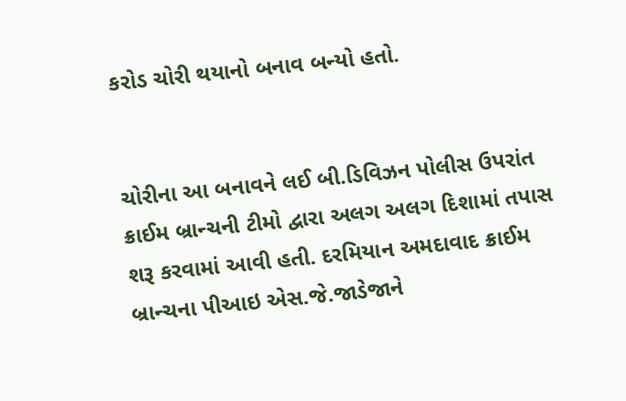કરોડ ચોરી થયાનો બનાવ બન્યો હતો.


ચોરીના આ બનાવને લઈ બી.ડિવિઝન પોલીસ ઉપરાંત ક્રાઈમ બ્રાન્ચની ટીમો દ્વારા અલગ અલગ દિશામાં તપાસ શરૂ કરવામાં આવી હતી. દરમિયાન અમદાવાદ ક્રાઈમ બ્રાન્ચના પીઆઇ એસ.જે.જાડેજાને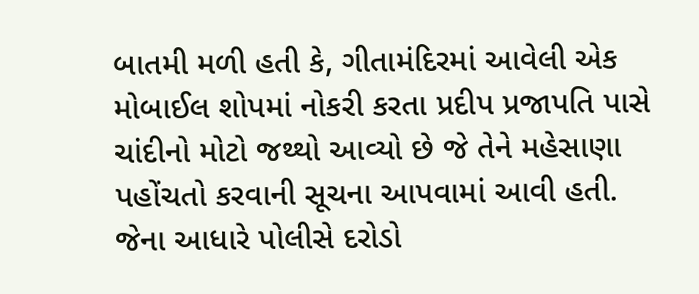બાતમી મળી હતી કે, ગીતામંદિરમાં આવેલી એક મોબાઈલ શોપમાં નોકરી કરતા પ્રદીપ પ્રજાપતિ પાસે ચાંદીનો મોટો જથ્થો આવ્યો છે જે તેને મહેસાણા પહોંચતો કરવાની સૂચના આપવામાં આવી હતી. જેના આધારે પોલીસે દરોડો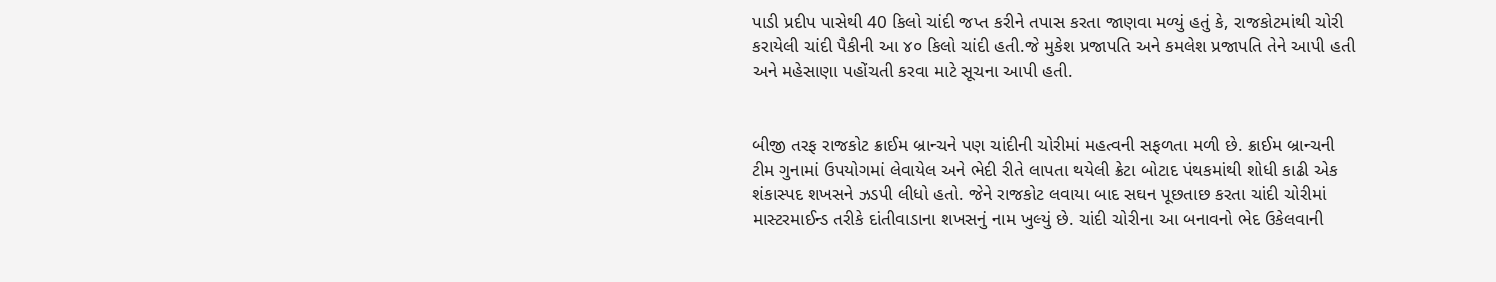પાડી પ્રદીપ પાસેથી 40 કિલો ચાંદી જપ્ત કરીને તપાસ કરતા જાણવા મળ્યું હતું કે, રાજકોટમાંથી ચોરી કરાયેલી ચાંદી પૈકીની આ ૪૦ કિલો ચાંદી હતી.જે મુકેશ પ્રજાપતિ અને કમલેશ પ્રજાપતિ તેને આપી હતી અને મહેસાણા પહોંચતી કરવા માટે સૂચના આપી હતી.


બીજી તરફ રાજકોટ ક્રાઈમ બ્રાન્ચને પણ ચાંદીની ચોરીમાં મહત્વની સફળતા મળી છે. ક્રાઈમ બ્રાન્ચની ટીમ ગુનામાં ઉપયોગમાં લેવાયેલ અને ભેદી રીતે લાપતા થયેલી ક્રેટા બોટાદ પંથકમાંથી શોધી કાઢી એક શંકાસ્પદ શખસને ઝડપી લીધો હતો. જેને રાજકોટ લવાયા બાદ સઘન પૂછતાછ કરતા ચાંદી ચોરીમાં માસ્ટરમાઈન્ડ તરીકે દાંતીવાડાના શખસનું નામ ખુલ્યું છે. ચાંદી ચોરીના આ બનાવનો ભેદ ઉકેલવાની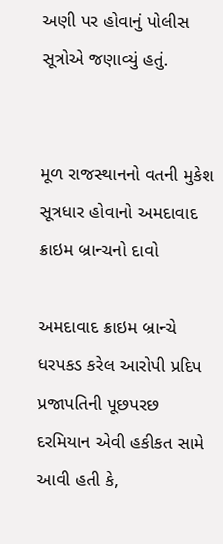અણી પર હોવાનું પોલીસ સૂત્રોએ જણાવ્યું હતું.


મૂળ રાજસ્થાનનો વતની મુકેશ સૂત્રધાર હોવાનો અમદાવાદ ક્રાઇમ બ્રાન્ચનો દાવો

અમદાવાદ ક્રાઇમ બ્રાન્ચે ધરપકડ કરેલ આરોપી પ્રદિપ પ્રજાપતિની પૂછપરછ દરમિયાન એવી હકીકત સામે આવી હતી કે,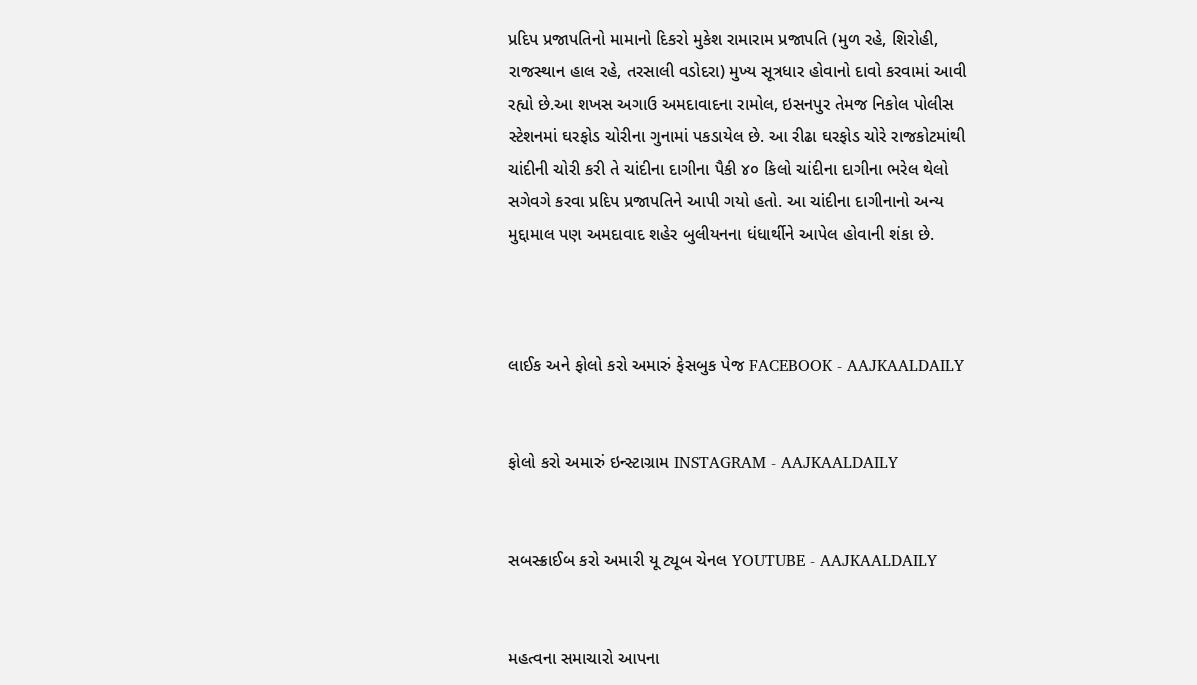પ્રદિપ પ્રજાપતિનો મામાનો દિકરો મુકેશ રામારામ પ્રજાપતિ (મુળ રહે, શિરોહી, રાજસ્થાન હાલ રહે, તરસાલી વડોદરા) મુખ્ય સૂત્રધાર હોવાનો દાવો કરવામાં આવી રહ્યો છે.આ શખસ અગાઉ અમદાવાદના રામોલ, ઇસનપુર તેમજ નિકોલ પોલીસ સ્ટેશનમાં ઘરફોડ ચોરીના ગુનામાં પકડાયેલ છે. આ રીઢા ઘરફોડ ચોરે રાજકોટમાંથી ચાંદીની ચોરી કરી તે ચાંદીના દાગીના પૈકી ૪૦ કિલો ચાંદીના દાગીના ભરેલ થેલો સગેવગે કરવા પ્રદિપ પ્રજાપતિને આપી ગયો હતો. આ ચાંદીના દાગીનાનો અન્ય મુદ્દામાલ પણ અમદાવાદ શહેર બુલીયનના ધંધાર્થીને આપેલ હોવાની શંકા છે.



લાઈક અને ફોલો કરો અમારું ફેસબુક પેજ FACEBOOK - AAJKAALDAILY


ફોલો કરો અમારું ઇન્સ્ટાગ્રામ INSTAGRAM - AAJKAALDAILY


સબસ્ક્રાઈબ કરો અમારી યૂ ટ્યૂબ ચેનલ YOUTUBE - AAJKAALDAILY


મહત્વના સમાચારો આપના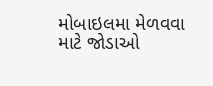મોબાઇલમા મેળવવા માટે જોડાઓ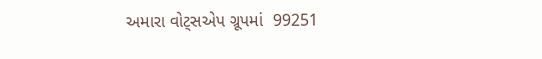અમારા વોટ્સએપ ગ્રૂપમાં  99251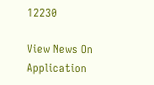12230

View News On Application